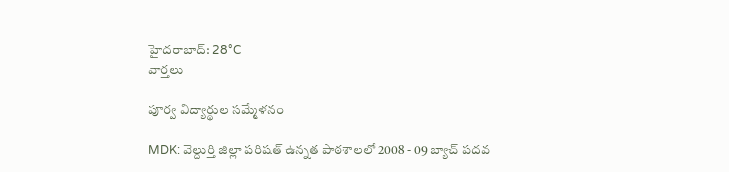హైదరాబాద్: 28°C
వార్తలు

పూర్వ విద్యార్థుల సమ్మేళనం

MDK: వెల్దుర్తి జిల్లా పరిషత్ ఉన్నత పాఠశాలలో 2008 - 09 బ్యాచ్ పదవ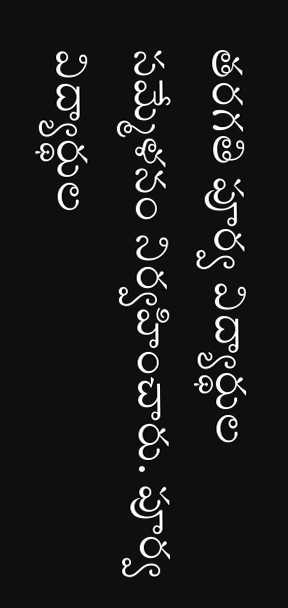తరగతి పూర్వ విద్యార్థుల సమ్మేళనం నిర్వహించారు. పూర్వ విద్యార్థుల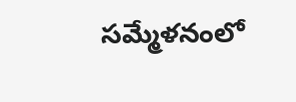సమ్మేళనంలో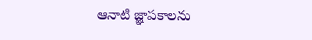ఆనాటి జ్ఞాపకాలను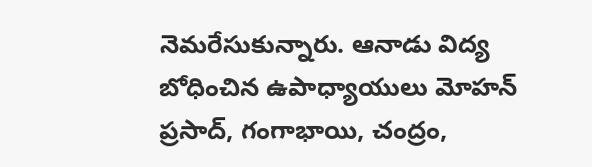నెమరేసుకున్నారు. ఆనాడు విద్య బోధించిన ఉపాధ్యాయులు మోహన్ ప్రసాద్, గంగాభాయి, చంద్రం,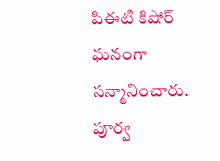పిఈటి కిషోర్ ఘనంగా సన్మానించారు. పూర్వ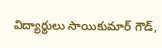విద్యార్థులు సాయికుమార్ గౌడ్,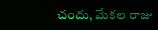చందు, మేకల రాజు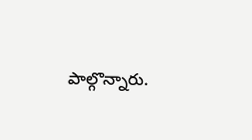పాల్గొన్నారు.